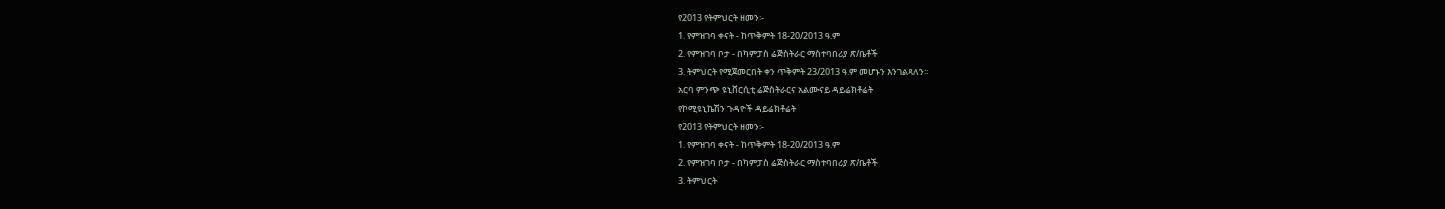የ2013 የትምህርት ዘመን፡-
1. የምዝገባ ቀናት - ከጥቅምት 18-20/2013 ዓ.ም
2. የምዝገባ ቦታ - በካምፓስ ሬጅስትራር ማስተባበሪያ ጽ/ቤቶች
3. ትምህርት የሚጀመርበት ቀን ጥቅምት 23/2013 ዓ.ም መሆኑን እንገልጻለን፡፡
አርባ ምንጭ ዩኒቨርሲቲ ሬጅስትራርና አልሙናይ ዳይሬክቶሬት
የኮሚዩኒኬሽን ጉዳዮች ዳይሬክቶሬት
የ2013 የትምህርት ዘመን፡-
1. የምዝገባ ቀናት - ከጥቅምት 18-20/2013 ዓ.ም
2. የምዝገባ ቦታ - በካምፓስ ሬጅስትራር ማስተባበሪያ ጽ/ቤቶች
3. ትምህርት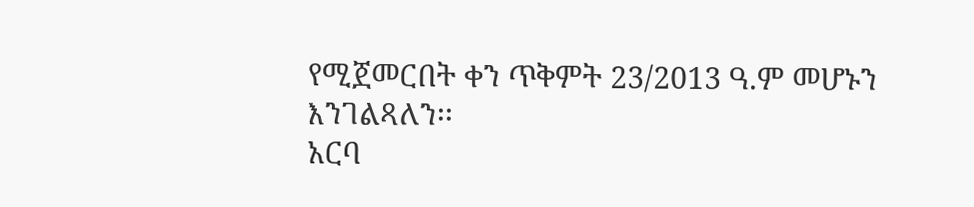የሚጀመርበት ቀን ጥቅምት 23/2013 ዓ.ም መሆኑን እንገልጻለን፡፡
አርባ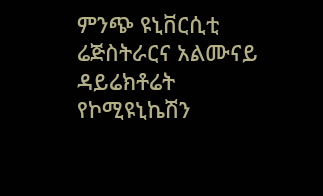ምንጭ ዩኒቨርሲቲ ሬጅስትራርና አልሙናይ ዳይሬክቶሬት
የኮሚዩኒኬሽን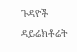ጉዳዮች ዳይሬክቶሬት